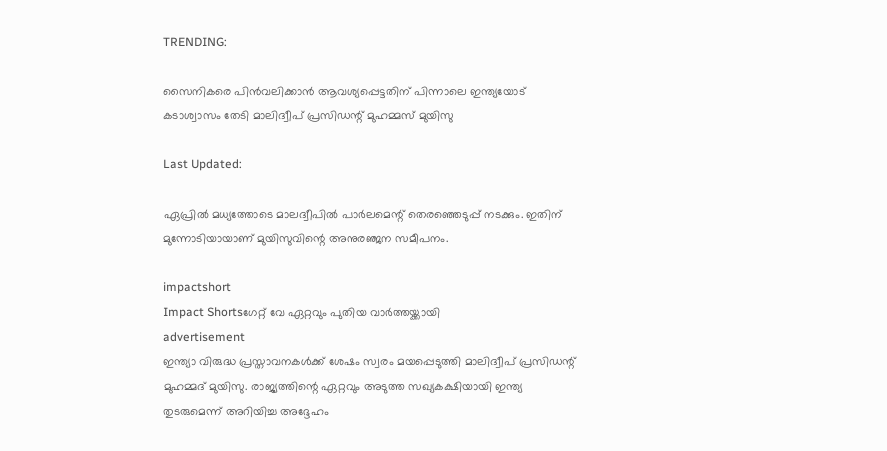TRENDING:

സൈനികരെ പിന്‍വലിക്കാന്‍ ആവശ്യപ്പെട്ടതിന് പിന്നാലെ ഇന്ത്യയോട് കടാശ്വാസം തേടി മാലിദ്വീപ് പ്രസിഡന്റ് മുഹമ്മസ് മുയിസു

Last Updated:

ഏപ്രില്‍ മധ്യത്തോടെ മാലദ്വീപില്‍ പാര്‍ലമെന്റ് തെരഞ്ഞെടുപ്പ് നടക്കും. ഇതിന് മുന്നോടിയായാണ് മുയിസുവിന്റെ അനുരഞ്ജന സമീപനം.

impactshort
Impact Shortsഗേറ്റ് വേ ഏറ്റവും പുതിയ വാർത്തയ്ക്കായി
advertisement
ഇന്ത്യാ വിരുദ്ധ പ്രസ്താവനകള്‍ക്ക് ശേഷം സ്വരം മയപ്പെടുത്തി മാലിദ്വീപ് പ്രസിഡന്റ് മുഹമ്മദ് മുയിസു. രാജ്യത്തിന്റെ ഏറ്റവും അടുത്ത സഖ്യകക്ഷിയായി ഇന്ത്യ തുടരുമെന്ന് അറിയിച്ച അദ്ദേഹം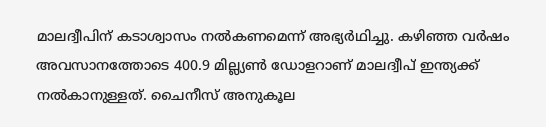മാലദ്വീപിന് കടാശ്വാസം നല്‍കണമെന്ന് അഭ്യര്‍ഥിച്ചു. കഴിഞ്ഞ വര്‍ഷം അവസാനത്തോടെ 400.9 മില്ല്യണ്‍ ഡോളറാണ് മാലദ്വീപ് ഇന്ത്യക്ക് നല്‍കാനുള്ളത്. ചൈനീസ് അനുകൂല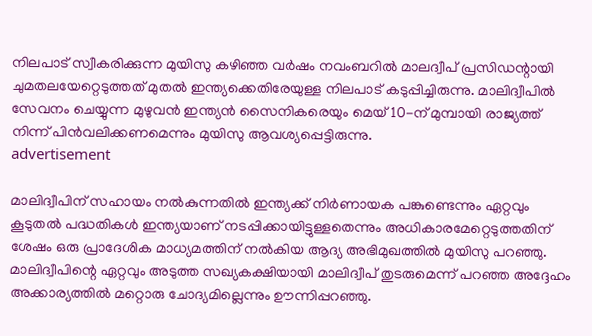നിലപാട് സ്വീകരിക്കുന്ന മുയിസു കഴിഞ്ഞ വര്‍ഷം നവംബറില്‍ മാലദ്വീപ് പ്രസിഡന്റായി ചുമതലയേറ്റെടുത്തത് മുതല്‍ ഇന്ത്യക്കെതിരേയുള്ള നിലപാട് കടുപ്പിച്ചിരുന്നു. മാലിദ്വീപില്‍ സേവനം ചെയ്യുന്ന മുഴുവന്‍ ഇന്ത്യന്‍ സൈനികരെയും മെയ് 10-ന് മുമ്പായി രാജ്യത്ത് നിന്ന് പിന്‍വലിക്കണമെന്നും മുയിസു ആവശ്യപ്പെട്ടിരുന്നു.
advertisement

മാലിദ്വീപിന് സഹായം നല്‍കുന്നതില്‍ ഇന്ത്യക്ക് നിര്‍ണായക പങ്കുണ്ടെന്നും ഏറ്റവും കൂടുതല്‍ പദ്ധതികള്‍ ഇന്ത്യയാണ് നടപ്പിക്കായിട്ടുള്ളതെന്നും അധികാരമേറ്റെടുത്തതിന് ശേഷം ഒരു പ്രാദേശിക മാധ്യമത്തിന് നല്‍കിയ ആദ്യ അഭിമുഖത്തില്‍ മുയിസു പറഞ്ഞു. മാലിദ്വീപിന്റെ ഏറ്റവും അടുത്ത സഖ്യകക്ഷിയായി മാലിദ്വീപ് തുടരുമെന്ന് പറഞ്ഞ അദ്ദേഹം അക്കാര്യത്തില്‍ മറ്റൊരു ചോദ്യമില്ലെന്നും ഊന്നിപ്പറഞ്ഞു.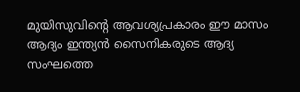മുയിസുവിന്റെ ആവശ്യപ്രകാരം ഈ മാസം ആദ്യം ഇന്ത്യന്‍ സൈനികരുടെ ആദ്യ സംഘത്തെ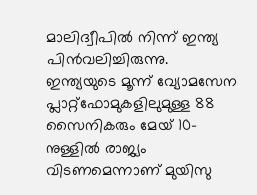മാലിദ്വീപില്‍ നിന്ന് ഇന്ത്യ പിന്‍വലിച്ചിരുന്നു. ഇന്ത്യയുടെ മൂന്ന് വ്യോമസേന പ്ലാറ്റ്‌ഫോമുകളിലുമുള്ള 88 സൈനികരും മേയ് 10-നുള്ളില്‍ രാജ്യം വിടണമെന്നാണ് മുയിസു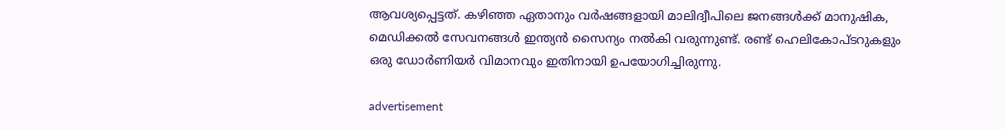ആവശ്യപ്പെട്ടത്. കഴിഞ്ഞ ഏതാനും വര്‍ഷങ്ങളായി മാലിദ്വീപിലെ ജനങ്ങള്‍ക്ക് മാനുഷിക, മെഡിക്കല്‍ സേവനങ്ങള്‍ ഇന്ത്യന്‍ സൈന്യം നല്‍കി വരുന്നുണ്ട്. രണ്ട് ഹെലികോപ്ടറുകളും ഒരു ഡോര്‍ണിയര്‍ വിമാനവും ഇതിനായി ഉപയോഗിച്ചിരുന്നു.

advertisement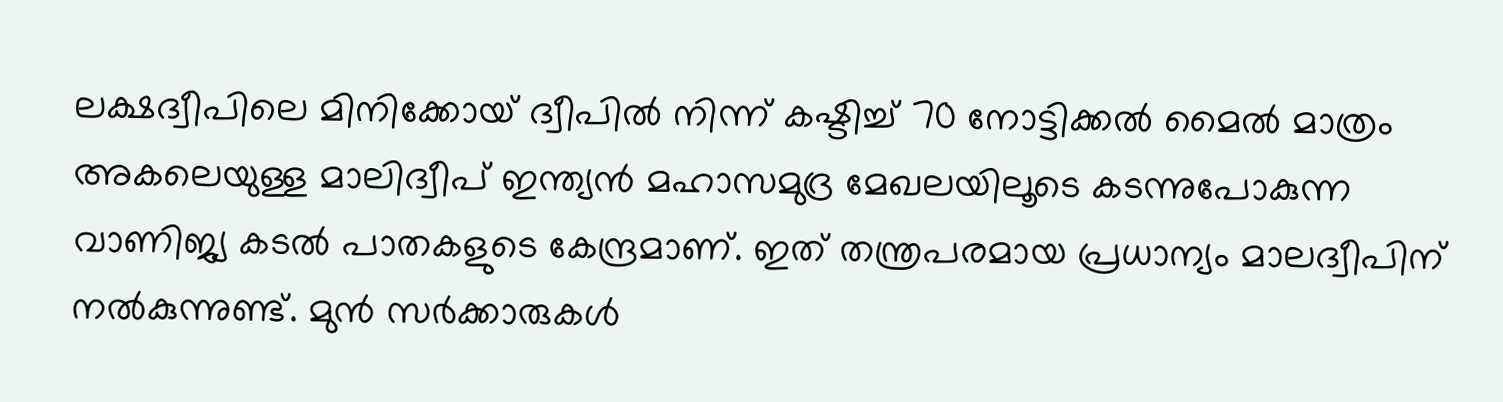ലക്ഷദ്വീപിലെ മിനിക്കോയ് ദ്വീപില്‍ നിന്ന് കഷ്ടിച്ച് 70 നോട്ടിക്കല്‍ മൈല്‍ മാത്രം അകലെയുള്ള മാലിദ്വീപ് ഇന്ത്യന്‍ മഹാസമുദ്ര മേഖലയിലൂടെ കടന്നുപോകുന്ന വാണിജ്യ കടല്‍ പാതകളുടെ കേന്ദ്രമാണ്. ഇത് തന്ത്രപരമായ പ്രധാന്യം മാലദ്വീപിന് നല്‍കുന്നുണ്ട്. മുന്‍ സര്‍ക്കാരുകള്‍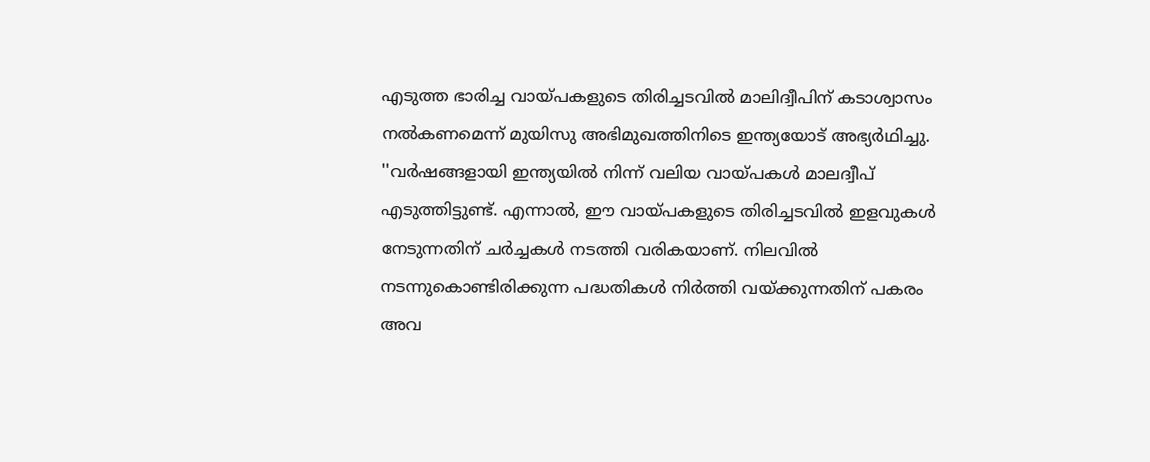എടുത്ത ഭാരിച്ച വായ്പകളുടെ തിരിച്ചടവില്‍ മാലിദ്വീപിന് കടാശ്വാസം നൽകണമെന്ന് മുയിസു അഭിമുഖത്തിനിടെ ഇന്ത്യയോട് അഭ്യര്‍ഥിച്ചു. ''വര്‍ഷങ്ങളായി ഇന്ത്യയില്‍ നിന്ന് വലിയ വായ്പകള്‍ മാലദ്വീപ് എടുത്തിട്ടുണ്ട്. എന്നാല്‍, ഈ വായ്പകളുടെ തിരിച്ചടവില്‍ ഇളവുകള്‍ നേടുന്നതിന് ചര്‍ച്ചകള്‍ നടത്തി വരികയാണ്. നിലവില്‍ നടന്നുകൊണ്ടിരിക്കുന്ന പദ്ധതികള്‍ നിര്‍ത്തി വയ്ക്കുന്നതിന് പകരം അവ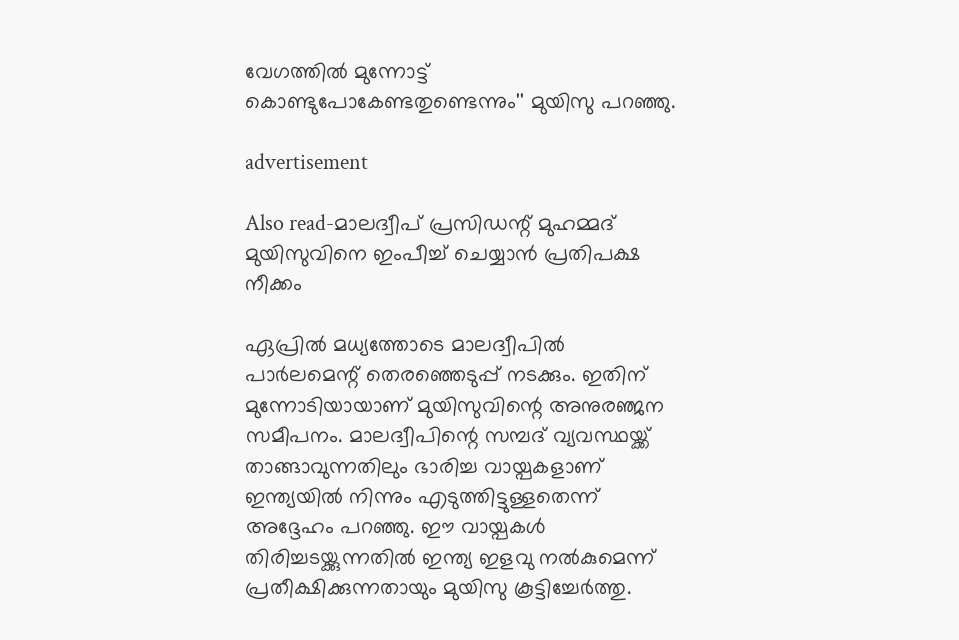വേഗത്തില്‍ മുന്നോട്ട് കൊണ്ടുപോകേണ്ടതുണ്ടെന്നും'' മുയിസു പറഞ്ഞു.

advertisement

Also read-മാലദ്വീപ് പ്രസിഡന്റ് മുഹമ്മദ് മുയിസുവിനെ ഇംപീച്ച്‌ ചെയ്യാൻ പ്രതിപക്ഷ നീക്കം

ഏപ്രില്‍ മധ്യത്തോടെ മാലദ്വീപില്‍ പാര്‍ലമെന്റ് തെരഞ്ഞെടുപ്പ് നടക്കും. ഇതിന് മുന്നോടിയായാണ് മുയിസുവിന്റെ അനുരഞ്ജന സമീപനം. മാലദ്വീപിന്റെ സമ്പദ് വ്യവസ്ഥയ്ക്ക് താങ്ങാവുന്നതിലും ഭാരിച്ച വായ്പകളാണ് ഇന്ത്യയില്‍ നിന്നും എടുത്തിട്ടുള്ളതെന്ന് അദ്ദേഹം പറഞ്ഞു. ഈ വായ്പകള്‍ തിരിച്ചടയ്ക്കുന്നതില്‍ ഇന്ത്യ ഇളവു നല്‍കുമെന്ന് പ്രതീക്ഷിക്കുന്നതായും മുയിസു കൂട്ടിച്ചേര്‍ത്തു.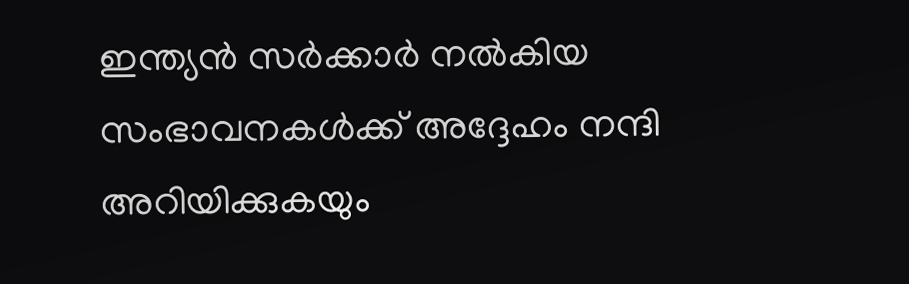ഇന്ത്യന്‍ സര്‍ക്കാര്‍ നല്‍കിയ സംഭാവനകള്‍ക്ക് അദ്ദേഹം നന്ദി അറിയിക്കുകയും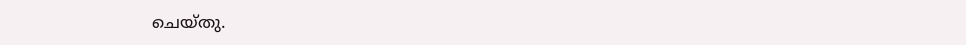ചെയ്തു.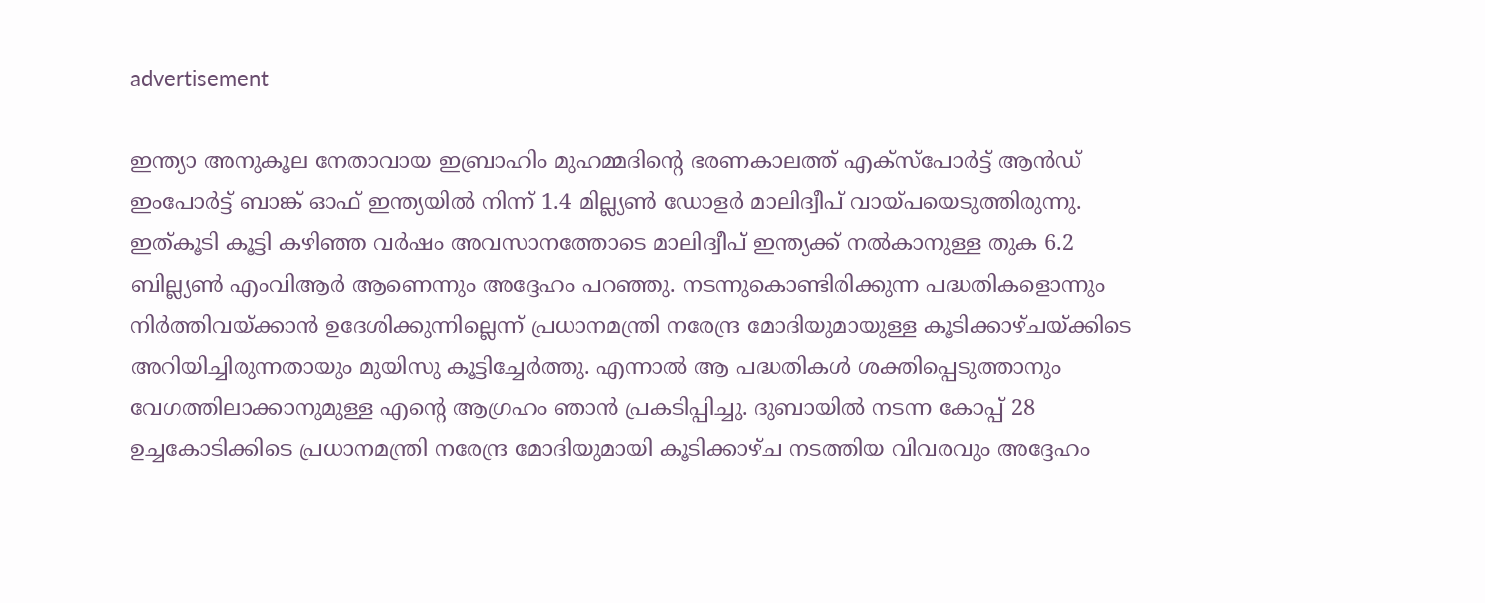advertisement

ഇന്ത്യാ അനുകൂല നേതാവായ ഇബ്രാഹിം മുഹമ്മദിന്റെ ഭരണകാലത്ത് എക്‌സ്‌പോര്‍ട്ട് ആന്‍ഡ് ഇംപോര്‍ട്ട് ബാങ്ക് ഓഫ് ഇന്ത്യയില്‍ നിന്ന് 1.4 മില്ല്യണ്‍ ഡോളര്‍ മാലിദ്വീപ് വായ്പയെടുത്തിരുന്നു. ഇത്കൂടി കൂട്ടി കഴിഞ്ഞ വര്‍ഷം അവസാനത്തോടെ മാലിദ്വീപ് ഇന്ത്യക്ക് നല്‍കാനുള്ള തുക 6.2 ബില്ല്യണ്‍ എംവിആര്‍ ആണെന്നും അദ്ദേഹം പറഞ്ഞു. നടന്നുകൊണ്ടിരിക്കുന്ന പദ്ധതികളൊന്നും നിര്‍ത്തിവയ്ക്കാന്‍ ഉദേശിക്കുന്നില്ലെന്ന് പ്രധാനമന്ത്രി നരേന്ദ്ര മോദിയുമായുള്ള കൂടിക്കാഴ്ചയ്ക്കിടെ അറിയിച്ചിരുന്നതായും മുയിസു കൂട്ടിച്ചേര്‍ത്തു. എന്നാല്‍ ആ പദ്ധതികള്‍ ശക്തിപ്പെടുത്താനും വേഗത്തിലാക്കാനുമുള്ള എന്റെ ആഗ്രഹം ഞാന്‍ പ്രകടിപ്പിച്ചു. ദുബായില്‍ നടന്ന കോപ്പ് 28 ഉച്ചകോടിക്കിടെ പ്രധാനമന്ത്രി നരേന്ദ്ര മോദിയുമായി കൂടിക്കാഴ്ച നടത്തിയ വിവരവും അദ്ദേഹം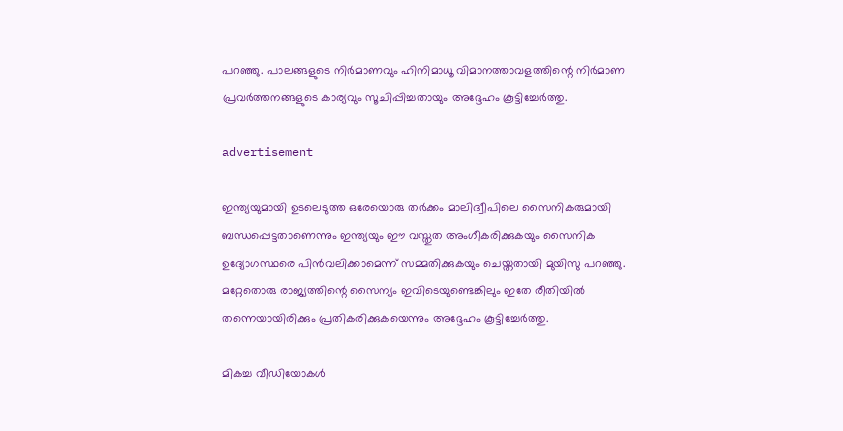പറഞ്ഞു. പാലങ്ങളുടെ നിര്‍മാണവും ഹിനിമാധൂ വിമാനത്താവളത്തിന്റെ നിര്‍മാണ പ്രവര്‍ത്തനങ്ങളുടെ കാര്യവും സൂചിപ്പിച്ചതായും അദ്ദേഹം കൂട്ടിച്ചേര്‍ത്തു.

advertisement

ഇന്ത്യയുമായി ഉടലെടുത്ത ഒരേയൊരു തര്‍ക്കം മാലിദ്വീപിലെ സൈനികരുമായി ബന്ധപ്പെട്ടതാണെന്നും ഇന്ത്യയും ഈ വസ്തുത അംഗീകരിക്കുകയും സൈനിക ഉദ്യോഗസ്ഥരെ പിന്‍വലിക്കാമെന്ന് സമ്മതിക്കുകയും ചെയ്തതായി മുയിസു പറഞ്ഞു. മറ്റേതൊരു രാജ്യത്തിന്റെ സൈന്യം ഇവിടെയുണ്ടെങ്കിലും ഇതേ രീതിയില്‍ തന്നെയായിരിക്കും പ്രതികരിക്കുകയെന്നും അദ്ദേഹം കൂട്ടിച്ചേര്‍ത്തു.

മികച്ച വീഡിയോകൾ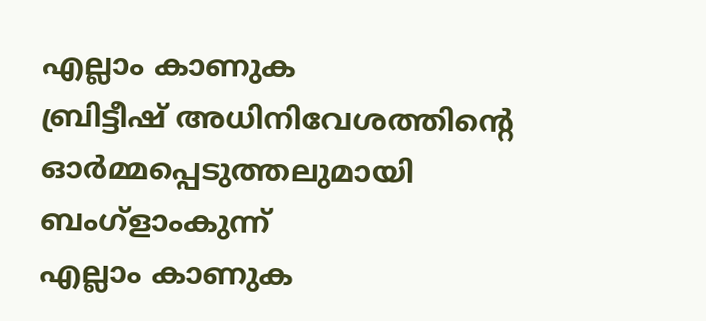എല്ലാം കാണുക
ബ്രിട്ടീഷ് അധിനിവേശത്തിൻ്റെ ഓർമ്മപ്പെടുത്തലുമായി ബംഗ്ളാംകുന്ന്
എല്ലാം കാണുക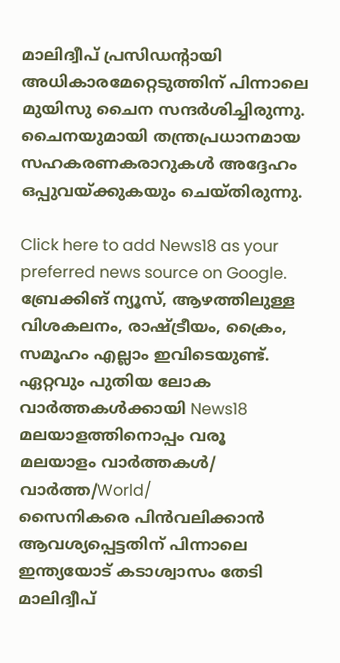മാലിദ്വീപ് പ്രസിഡന്റായി അധികാരമേറ്റെടുത്തിന് പിന്നാലെ മുയിസു ചൈന സന്ദര്‍ശിച്ചിരുന്നു. ചൈനയുമായി തന്ത്രപ്രധാനമായ സഹകരണകരാറുകള്‍ അദ്ദേഹം ഒപ്പുവയ്ക്കുകയും ചെയ്തിരുന്നു.

Click here to add News18 as your preferred news source on Google.
ബ്രേക്കിങ് ന്യൂസ്, ആഴത്തിലുള്ള വിശകലനം, രാഷ്ട്രീയം, ക്രൈം, സമൂഹം എല്ലാം ഇവിടെയുണ്ട്. ഏറ്റവും പുതിയ ലോക വാർത്തകൾക്കായി News18 മലയാളത്തിനൊപ്പം വരൂ
മലയാളം വാർത്തകൾ/ വാർത്ത/World/
സൈനികരെ പിന്‍വലിക്കാന്‍ ആവശ്യപ്പെട്ടതിന് പിന്നാലെ ഇന്ത്യയോട് കടാശ്വാസം തേടി മാലിദ്വീപ്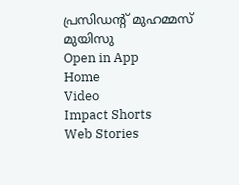പ്രസിഡന്റ് മുഹമ്മസ് മുയിസു
Open in App
Home
Video
Impact Shorts
Web Stories